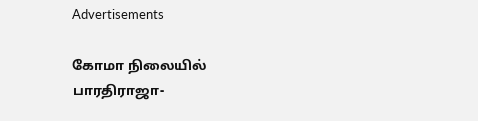Advertisements

கோமா நிலையில் பாரதிராஜா-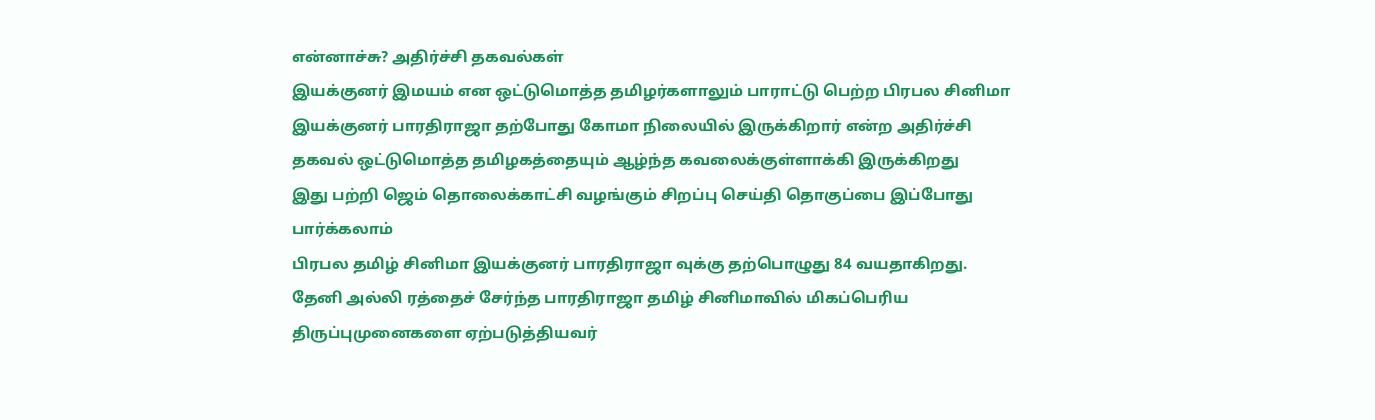என்னாச்சு? அதிர்ச்சி தகவல்கள்
இயக்குனர் இமயம் என ஒட்டுமொத்த தமிழர்களாலும் பாராட்டு பெற்ற பிரபல சினிமா இயக்குனர் பாரதிராஜா தற்போது கோமா நிலையில் இருக்கிறார் என்ற அதிர்ச்சி தகவல் ஒட்டுமொத்த தமிழகத்தையும் ஆழ்ந்த கவலைக்குள்ளாக்கி இருக்கிறது
இது பற்றி ஜெம் தொலைக்காட்சி வழங்கும் சிறப்பு செய்தி தொகுப்பை இப்போது பார்க்கலாம்
பிரபல தமிழ் சினிமா இயக்குனர் பாரதிராஜா வுக்கு தற்பொழுது 84 வயதாகிறது. தேனி அல்லி ரத்தைச் சேர்ந்த பாரதிராஜா தமிழ் சினிமாவில் மிகப்பெரிய திருப்புமுனைகளை ஏற்படுத்தியவர்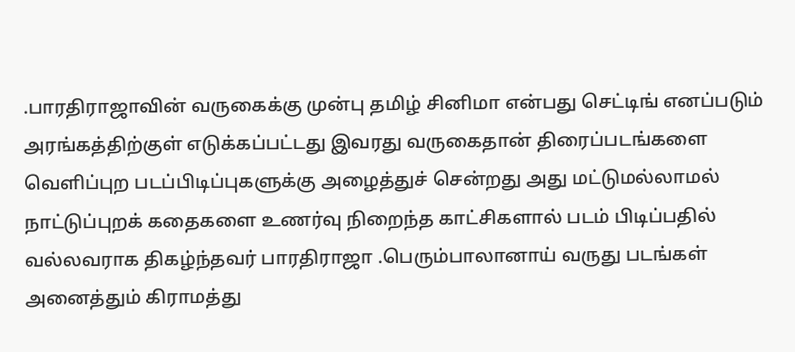.பாரதிராஜாவின் வருகைக்கு முன்பு தமிழ் சினிமா என்பது செட்டிங் எனப்படும் அரங்கத்திற்குள் எடுக்கப்பட்டது இவரது வருகைதான் திரைப்படங்களை வெளிப்புற படப்பிடிப்புகளுக்கு அழைத்துச் சென்றது அது மட்டுமல்லாமல் நாட்டுப்புறக் கதைகளை உணர்வு நிறைந்த காட்சிகளால் படம் பிடிப்பதில் வல்லவராக திகழ்ந்தவர் பாரதிராஜா .பெரும்பாலானாய் வருது படங்கள் அனைத்தும் கிராமத்து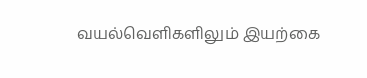வயல்வெளிகளிலும் இயற்கை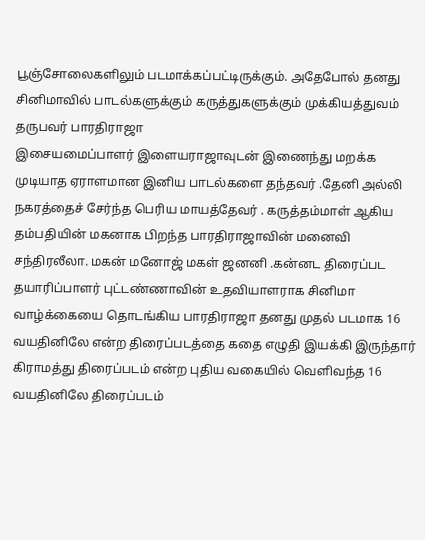பூஞ்சோலைகளிலும் படமாக்கப்பட்டிருக்கும். அதேபோல் தனது சினிமாவில் பாடல்களுக்கும் கருத்துகளுக்கும் முக்கியத்துவம் தருபவர் பாரதிராஜா
இசையமைப்பாளர் இளையராஜாவுடன் இணைந்து மறக்க முடியாத ஏராளமான இனிய பாடல்களை தந்தவர் .தேனி அல்லி நகரத்தைச் சேர்ந்த பெரிய மாயத்தேவர் . கருத்தம்மாள் ஆகிய தம்பதியின் மகனாக பிறந்த பாரதிராஜாவின் மனைவி சந்திரலீலா. மகன் மனோஜ் மகள் ஜனனி .கன்னட திரைப்பட தயாரிப்பாளர் புட்டண்ணாவின் உதவியாளராக சினிமா வாழ்க்கையை தொடங்கிய பாரதிராஜா தனது முதல் படமாக 16 வயதினிலே என்ற திரைப்படத்தை கதை எழுதி இயக்கி இருந்தார்
கிராமத்து திரைப்படம் என்ற புதிய வகையில் வெளிவந்த 16 வயதினிலே திரைப்படம்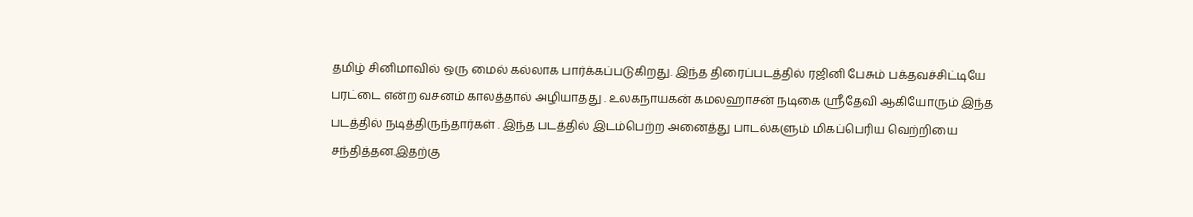தமிழ் சினிமாவில் ஒரு மைல் கல்லாக பார்க்கப்படுகிறது. இந்த திரைப்படத்தில் ரஜினி பேசும் பக்தவச்சிட்டியே பரட்டை என்ற வசனம் காலத்தால் அழியாதது . உலகநாயகன் கமலஹாசன் நடிகை ஸ்ரீதேவி ஆகியோரும் இந்த படத்தில் நடித்திருந்தார்கள் . இந்த படத்தில் இடம்பெற்ற அனைத்து பாடல்களும் மிகப்பெரிய வெற்றியை சந்தித்தன.இதற்கு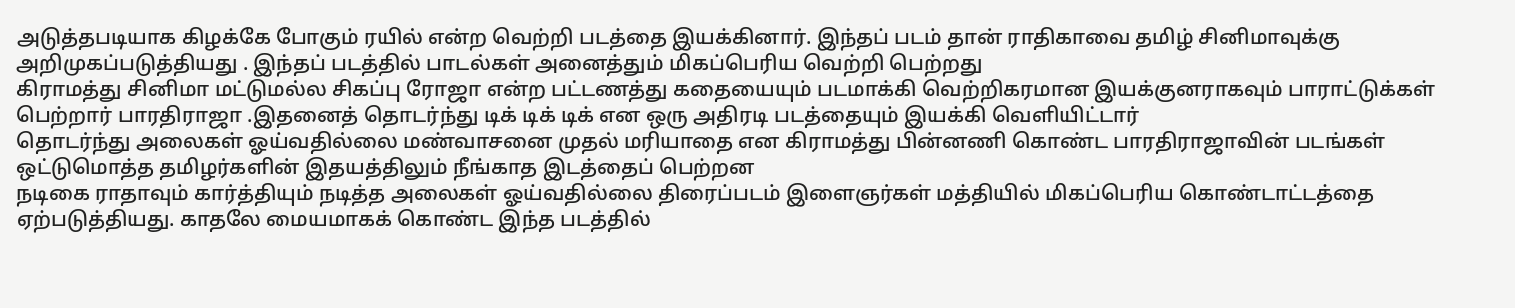அடுத்தபடியாக கிழக்கே போகும் ரயில் என்ற வெற்றி படத்தை இயக்கினார். இந்தப் படம் தான் ராதிகாவை தமிழ் சினிமாவுக்கு அறிமுகப்படுத்தியது . இந்தப் படத்தில் பாடல்கள் அனைத்தும் மிகப்பெரிய வெற்றி பெற்றது
கிராமத்து சினிமா மட்டுமல்ல சிகப்பு ரோஜா என்ற பட்டணத்து கதையையும் படமாக்கி வெற்றிகரமான இயக்குனராகவும் பாராட்டுக்கள் பெற்றார் பாரதிராஜா .இதனைத் தொடர்ந்து டிக் டிக் டிக் என ஒரு அதிரடி படத்தையும் இயக்கி வெளியிட்டார்
தொடர்ந்து அலைகள் ஓய்வதில்லை மண்வாசனை முதல் மரியாதை என கிராமத்து பின்னணி கொண்ட பாரதிராஜாவின் படங்கள் ஒட்டுமொத்த தமிழர்களின் இதயத்திலும் நீங்காத இடத்தைப் பெற்றன
நடிகை ராதாவும் கார்த்தியும் நடித்த அலைகள் ஓய்வதில்லை திரைப்படம் இளைஞர்கள் மத்தியில் மிகப்பெரிய கொண்டாட்டத்தை ஏற்படுத்தியது. காதலே மையமாகக் கொண்ட இந்த படத்தில்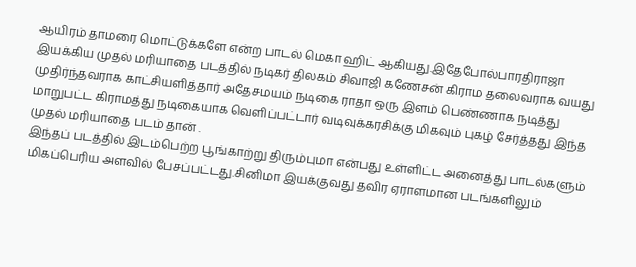ஆயிரம் தாமரை மொட்டுக்களே என்ற பாடல் மெகா ஹிட் ஆகியது.இதேபோல்பாரதிராஜா இயக்கிய முதல் மரியாதை படத்தில் நடிகர் திலகம் சிவாஜி கணேசன் கிராம தலைவராக வயது முதிர்ந்தவராக காட்சியளித்தார் அதேசமயம் நடிகை ராதா ஒரு இளம் பெண்ணாக நடித்து மாறுபட்ட கிராமத்து நடிகையாக வெளிப்பட்டார் வடிவுக்கரசிக்கு மிகவும் புகழ் சேர்த்தது இந்த முதல் மரியாதை படம் தான் .
இந்தப் படத்தில் இடம்பெற்ற பூங்காற்று திரும்புமா என்பது உள்ளிட்ட அனைத்து பாடல்களும் மிகப்பெரிய அளவில் பேசப்பட்டது.சினிமா இயக்குவது தவிர ஏராளமான படங்களிலும்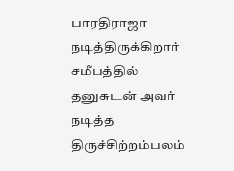பாரதிராஜா நடித்திருக்கிறார் சமீபத்தில் தனுசுடன் அவர் நடித்த திருச்சிற்றம்பலம்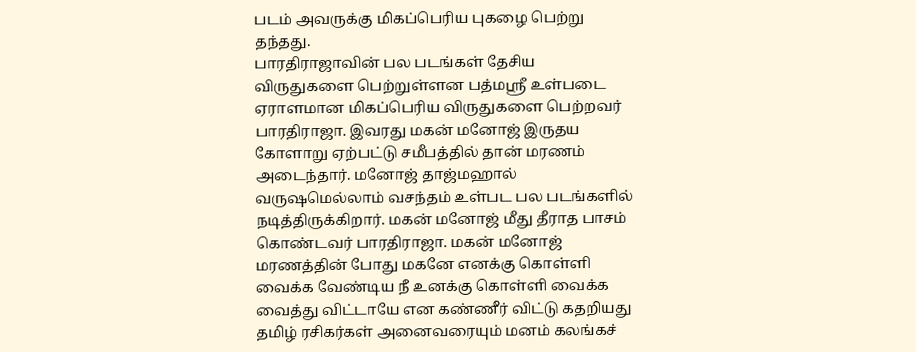படம் அவருக்கு மிகப்பெரிய புகழை பெற்று தந்தது.
பாரதிராஜாவின் பல படங்கள் தேசிய விருதுகளை பெற்றுள்ளன பத்மஸ்ரீ உள்படை ஏராளமான மிகப்பெரிய விருதுகளை பெற்றவர் பாரதிராஜா. இவரது மகன் மனோஜ் இருதய கோளாறு ஏற்பட்டு சமீபத்தில் தான் மரணம் அடைந்தார். மனோஜ் தாஜ்மஹால் வருஷமெல்லாம் வசந்தம் உள்பட பல படங்களில் நடித்திருக்கிறார். மகன் மனோஜ் மீது தீராத பாசம் கொண்டவர் பாரதிராஜா. மகன் மனோஜ் மரணத்தின் போது மகனே எனக்கு கொள்ளி வைக்க வேண்டிய நீ உனக்கு கொள்ளி வைக்க வைத்து விட்டாயே என கண்ணீர் விட்டு கதறியது தமிழ் ரசிகர்கள் அனைவரையும் மனம் கலங்கச்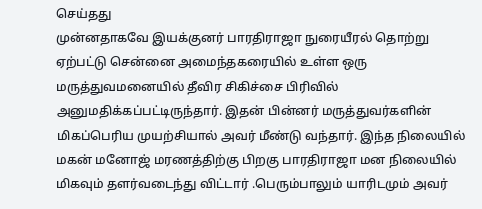செய்தது
முன்னதாகவே இயக்குனர் பாரதிராஜா நுரையீரல் தொற்று ஏற்பட்டு சென்னை அமைந்தகரையில் உள்ள ஒரு மருத்துவமனையில் தீவிர சிகிச்சை பிரிவில் அனுமதிக்கப்பட்டிருந்தார். இதன் பின்னர் மருத்துவர்களின் மிகப்பெரிய முயற்சியால் அவர் மீண்டு வந்தார். இந்த நிலையில் மகன் மனோஜ் மரணத்திற்கு பிறகு பாரதிராஜா மன நிலையில் மிகவும் தளர்வடைந்து விட்டார் .பெரும்பாலும் யாரிடமும் அவர்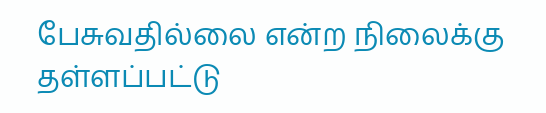பேசுவதில்லை என்ற நிலைக்கு தள்ளப்பட்டு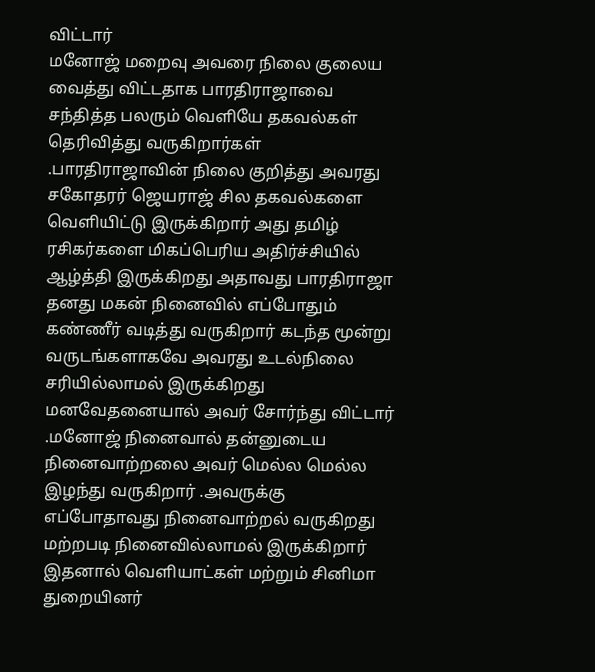விட்டார்
மனோஜ் மறைவு அவரை நிலை குலைய வைத்து விட்டதாக பாரதிராஜாவை சந்தித்த பலரும் வெளியே தகவல்கள் தெரிவித்து வருகிறார்கள் .பாரதிராஜாவின் நிலை குறித்து அவரது சகோதரர் ஜெயராஜ் சில தகவல்களை வெளியிட்டு இருக்கிறார் அது தமிழ் ரசிகர்களை மிகப்பெரிய அதிர்ச்சியில் ஆழ்த்தி இருக்கிறது அதாவது பாரதிராஜா தனது மகன் நினைவில் எப்போதும் கண்ணீர் வடித்து வருகிறார் கடந்த மூன்று வருடங்களாகவே அவரது உடல்நிலை சரியில்லாமல் இருக்கிறது மனவேதனையால் அவர் சோர்ந்து விட்டார் .மனோஜ் நினைவால் தன்னுடைய நினைவாற்றலை அவர் மெல்ல மெல்ல இழந்து வருகிறார் .அவருக்கு எப்போதாவது நினைவாற்றல் வருகிறது மற்றபடி நினைவில்லாமல் இருக்கிறார் இதனால் வெளியாட்கள் மற்றும் சினிமா துறையினர்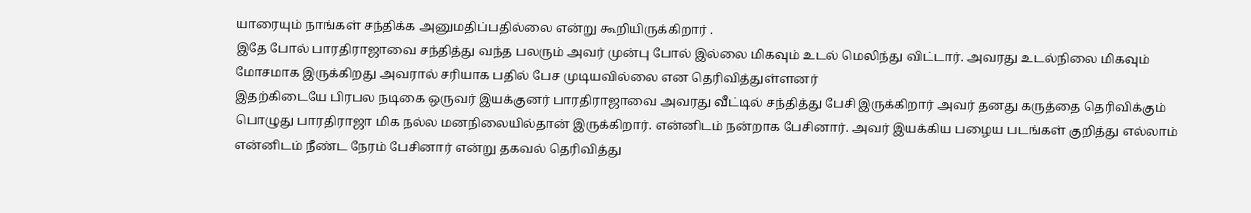யாரையும் நாங்கள் சந்திக்க அனுமதிப்பதில்லை என்று கூறியிருக்கிறார் .
இதே போல் பாரதிராஜாவை சந்தித்து வந்த பலரும் அவர் முன்பு போல் இல்லை மிகவும் உடல் மெலிந்து விட்டார். அவரது உடல்நிலை மிகவும் மோசமாக இருக்கிறது அவரால் சரியாக பதில் பேச முடியவில்லை என தெரிவித்துள்ளனர்
இதற்கிடையே பிரபல நடிகை ஒருவர் இயக்குனர் பாரதிராஜாவை அவரது வீட்டில் சந்தித்து பேசி இருக்கிறார் அவர் தனது கருத்தை தெரிவிக்கும் பொழுது பாரதிராஜா மிக நல்ல மனநிலையில்தான் இருக்கிறார். என்னிடம் நன்றாக பேசினார். அவர் இயக்கிய பழைய படங்கள் குறித்து எல்லாம் என்னிடம் நீண்ட நேரம் பேசினார் என்று தகவல் தெரிவித்து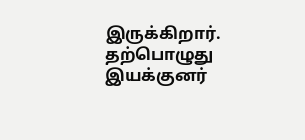இருக்கிறார். தற்பொழுது இயக்குனர்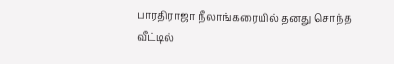பாரதிராஜா நீலாங்கரையில் தனது சொந்த வீட்டில்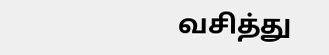வசித்து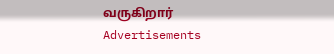வருகிறார்
Advertisements